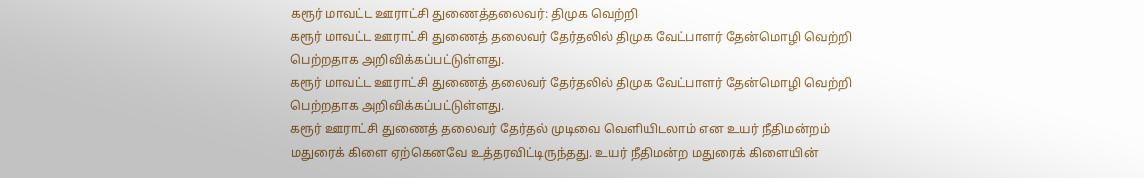கரூர் மாவட்ட ஊராட்சி துணைத்தலைவர்: திமுக வெற்றி
கரூர் மாவட்ட ஊராட்சி துணைத் தலைவர் தேர்தலில் திமுக வேட்பாளர் தேன்மொழி வெற்றி பெற்றதாக அறிவிக்கப்பட்டுள்ளது.
கரூர் மாவட்ட ஊராட்சி துணைத் தலைவர் தேர்தலில் திமுக வேட்பாளர் தேன்மொழி வெற்றி பெற்றதாக அறிவிக்கப்பட்டுள்ளது.
கரூர் ஊராட்சி துணைத் தலைவர் தேர்தல் முடிவை வெளியிடலாம் என உயர் நீதிமன்றம் மதுரைக் கிளை ஏற்கெனவே உத்தரவிட்டிருந்தது. உயர் நீதிமன்ற மதுரைக் கிளையின்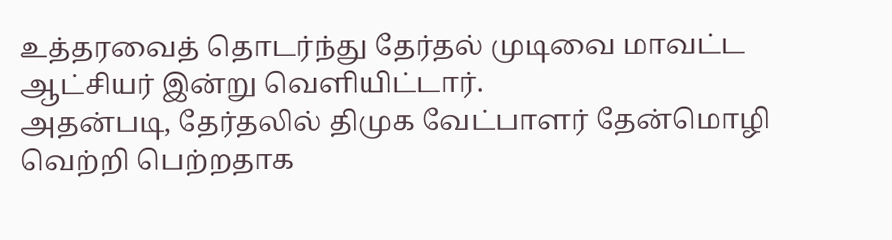உத்தரவைத் தொடர்ந்து தேர்தல் முடிவை மாவட்ட ஆட்சியர் இன்று வெளியிட்டார்.
அதன்படி, தேர்தலில் திமுக வேட்பாளர் தேன்மொழி வெற்றி பெற்றதாக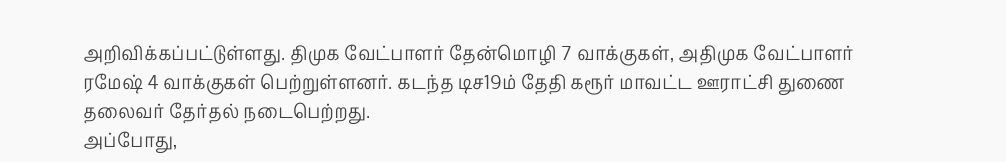அறிவிக்கப்பட்டுள்ளது. திமுக வேட்பாளர் தேன்மொழி 7 வாக்குகள், அதிமுக வேட்பாளர் ரமேஷ் 4 வாக்குகள் பெற்றுள்ளனர். கடந்த டிச19ம் தேதி கரூர் மாவட்ட ஊராட்சி துணை தலைவர் தேர்தல் நடைபெற்றது.
அப்போது,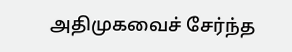அதிமுகவைச் சேர்ந்த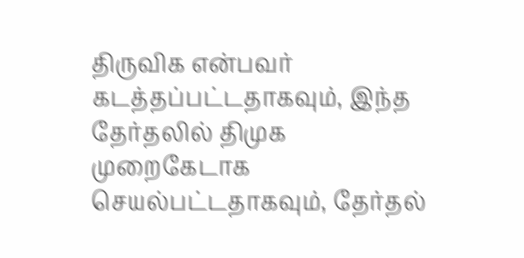திருவிக என்பவர் கடத்தப்பட்டதாகவும், இந்த தேர்தலில் திமுக முறைகேடாக செயல்பட்டதாகவும், தேர்தல்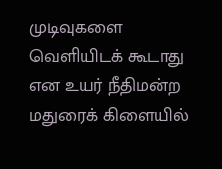முடிவுகளை வெளியிடக் கூடாது என உயர் நீதிமன்ற மதுரைக் கிளையில்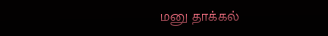மனு தாக்கல்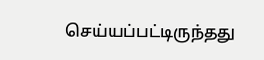செய்யப்பட்டிருந்தது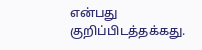என்பது குறிப்பிடத்தக்கது.